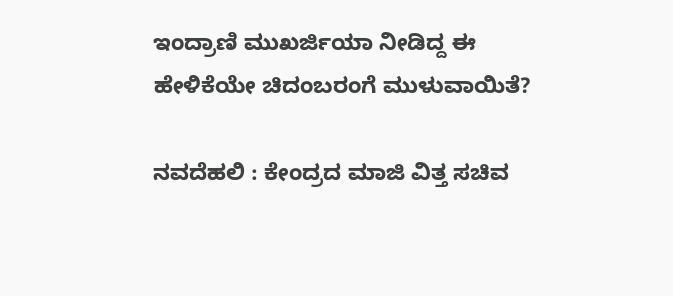ಇಂದ್ರಾಣಿ ಮುಖರ್ಜಿಯಾ ನೀಡಿದ್ದ ಈ ಹೇಳಿಕೆಯೇ ಚಿದಂಬರಂಗೆ ಮುಳುವಾಯಿತೆ?

ನವದೆಹಲಿ : ಕೇಂದ್ರದ ಮಾಜಿ ವಿತ್ತ ಸಚಿವ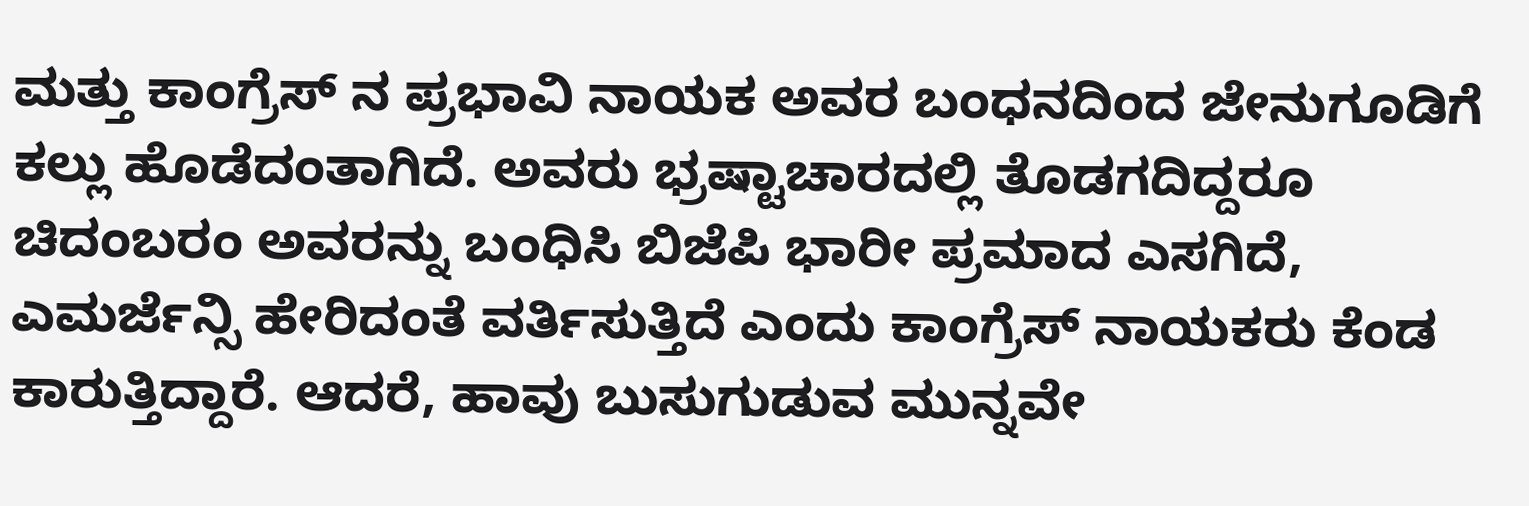ಮತ್ತು ಕಾಂಗ್ರೆಸ್ ನ ಪ್ರಭಾವಿ ನಾಯಕ ಅವರ ಬಂಧನದಿಂದ ಜೇನುಗೂಡಿಗೆ ಕಲ್ಲು ಹೊಡೆದಂತಾಗಿದೆ. ಅವರು ಭ್ರಷ್ಟಾಚಾರದಲ್ಲಿ ತೊಡಗದಿದ್ದರೂ ಚಿದಂಬರಂ ಅವರನ್ನು ಬಂಧಿಸಿ ಬಿಜೆಪಿ ಭಾರೀ ಪ್ರಮಾದ ಎಸಗಿದೆ, ಎಮರ್ಜೆನ್ಸಿ ಹೇರಿದಂತೆ ವರ್ತಿಸುತ್ತಿದೆ ಎಂದು ಕಾಂಗ್ರೆಸ್ ನಾಯಕರು ಕೆಂಡ ಕಾರುತ್ತಿದ್ದಾರೆ. ಆದರೆ, ಹಾವು ಬುಸುಗುಡುವ ಮುನ್ನವೇ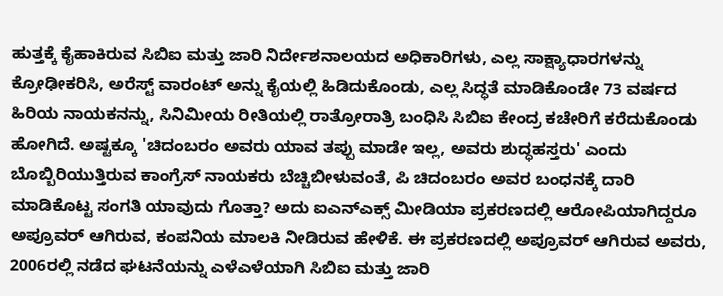ಹುತ್ತಕ್ಕೆ ಕೈಹಾಕಿರುವ ಸಿಬಿಐ ಮತ್ತು ಜಾರಿ ನಿರ್ದೇಶನಾಲಯದ ಅಧಿಕಾರಿಗಳು, ಎಲ್ಲ ಸಾಕ್ಷ್ಯಾಧಾರಗಳನ್ನು ಕ್ರೋಢೀಕರಿಸಿ, ಅರೆಸ್ಟ್ ವಾರಂಟ್ ಅನ್ನು ಕೈಯಲ್ಲಿ ಹಿಡಿದುಕೊಂಡು, ಎಲ್ಲ ಸಿದ್ಧತೆ ಮಾಡಿಕೊಂಡೇ 73 ವರ್ಷದ ಹಿರಿಯ ನಾಯಕನನ್ನು, ಸಿನಿಮೀಯ ರೀತಿಯಲ್ಲಿ ರಾತ್ರೋರಾತ್ರಿ ಬಂಧಿಸಿ ಸಿಬಿಐ ಕೇಂದ್ರ ಕಚೇರಿಗೆ ಕರೆದುಕೊಂಡು ಹೋಗಿದೆ. ಅಷ್ಟಕ್ಕೂ 'ಚಿದಂಬರಂ ಅವರು ಯಾವ ತಪ್ಪು ಮಾಡೇ ಇಲ್ಲ, ಅವರು ಶುದ್ಧಹಸ್ತರು' ಎಂದು ಬೊಬ್ಬಿರಿಯುತ್ತಿರುವ ಕಾಂಗ್ರೆಸ್ ನಾಯಕರು ಬೆಚ್ಚಿಬೀಳುವಂತೆ, ಪಿ ಚಿದಂಬರಂ ಅವರ ಬಂಧನಕ್ಕೆ ದಾರಿ ಮಾಡಿಕೊಟ್ಟ ಸಂಗತಿ ಯಾವುದು ಗೊತ್ತಾ? ಅದು ಐಎನ್ಎಕ್ಸ್ ಮೀಡಿಯಾ ಪ್ರಕರಣದಲ್ಲಿ ಆರೋಪಿಯಾಗಿದ್ದರೂ ಅಪ್ರೂವರ್ ಆಗಿರುವ, ಕಂಪನಿಯ ಮಾಲಕಿ ನೀಡಿರುವ ಹೇಳಿಕೆ. ಈ ಪ್ರಕರಣದಲ್ಲಿ ಅಪ್ರೂವರ್ ಆಗಿರುವ ಅವರು, 2006ರಲ್ಲಿ ನಡೆದ ಘಟನೆಯನ್ನು ಎಳೆಎಳೆಯಾಗಿ ಸಿಬಿಐ ಮತ್ತು ಜಾರಿ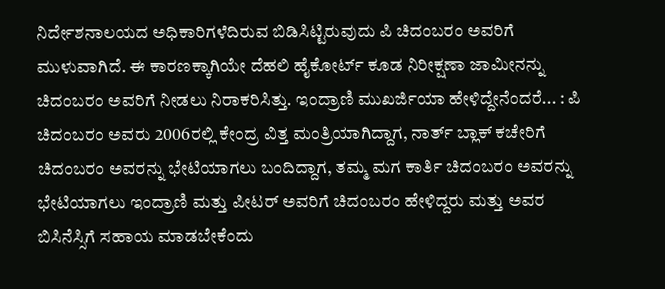ನಿರ್ದೇಶನಾಲಯದ ಅಧಿಕಾರಿಗಳೆದಿರುವ ಬಿಡಿಸಿಟ್ಟಿರುವುದು ಪಿ ಚಿದಂಬರಂ ಅವರಿಗೆ ಮುಳುವಾಗಿದೆ. ಈ ಕಾರಣಕ್ಕಾಗಿಯೇ ದೆಹಲಿ ಹೈಕೋರ್ಟ್ ಕೂಡ ನಿರೀಕ್ಷಣಾ ಜಾಮೀನನ್ನು ಚಿದಂಬರಂ ಅವರಿಗೆ ನೀಡಲು ನಿರಾಕರಿಸಿತ್ತು. ಇಂದ್ರಾಣಿ ಮುಖರ್ಜಿಯಾ ಹೇಳಿದ್ದೇನೆಂದರೆ... : ಪಿ ಚಿದಂಬರಂ ಅವರು 2006ರಲ್ಲಿ ಕೇಂದ್ರ ವಿತ್ತ ಮಂತ್ರಿಯಾಗಿದ್ದಾಗ, ನಾರ್ತ್ ಬ್ಲಾಕ್ ಕಚೇರಿಗೆ ಚಿದಂಬರಂ ಅವರನ್ನು ಭೇಟಿಯಾಗಲು ಬಂದಿದ್ದಾಗ, ತಮ್ಮ ಮಗ ಕಾರ್ತಿ ಚಿದಂಬರಂ ಅವರನ್ನು ಭೇಟಿಯಾಗಲು ಇಂದ್ರಾಣಿ ಮತ್ತು ಪೀಟರ್ ಅವರಿಗೆ ಚಿದಂಬರಂ ಹೇಳಿದ್ದರು ಮತ್ತು ಅವರ ಬಿಸಿನೆಸ್ಸಿಗೆ ಸಹಾಯ ಮಾಡಬೇಕೆಂದು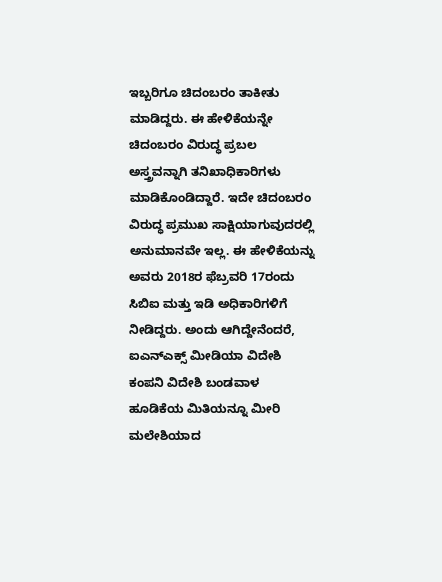ಇಬ್ಬರಿಗೂ ಚಿದಂಬರಂ ತಾಕೀತು ಮಾಡಿದ್ದರು. ಈ ಹೇಳಿಕೆಯನ್ನೇ ಚಿದಂಬರಂ ವಿರುದ್ಧ ಪ್ರಬಲ ಅಸ್ತ್ರವನ್ನಾಗಿ ತನಿಖಾಧಿಕಾರಿಗಳು ಮಾಡಿಕೊಂಡಿದ್ದಾರೆ. ಇದೇ ಚಿದಂಬರಂ ವಿರುದ್ಧ ಪ್ರಮುಖ ಸಾಕ್ಷಿಯಾಗುವುದರಲ್ಲಿ ಅನುಮಾನವೇ ಇಲ್ಲ. ಈ ಹೇಳಿಕೆಯನ್ನು ಅವರು 2018ರ ಫೆಬ್ರವರಿ 17ರಂದು ಸಿಬಿಐ ಮತ್ತು ಇಡಿ ಅಧಿಕಾರಿಗಳಿಗೆ ನೀಡಿದ್ದರು. ಅಂದು ಆಗಿದ್ದೇನೆಂದರೆ, ಐಎನ್ಎಕ್ಸ್ ಮೀಡಿಯಾ ವಿದೇಶಿ ಕಂಪನಿ ವಿದೇಶಿ ಬಂಡವಾಳ ಹೂಡಿಕೆಯ ಮಿತಿಯನ್ನೂ ಮೀರಿ ಮಲೇಶಿಯಾದ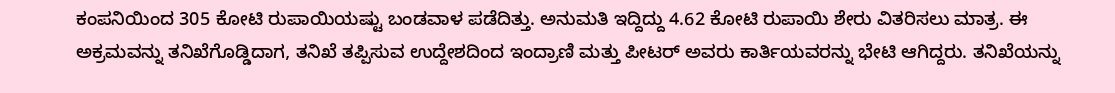ಕಂಪನಿಯಿಂದ 305 ಕೋಟಿ ರುಪಾಯಿಯಷ್ಟು ಬಂಡವಾಳ ಪಡೆದಿತ್ತು. ಅನುಮತಿ ಇದ್ದಿದ್ದು 4.62 ಕೋಟಿ ರುಪಾಯಿ ಶೇರು ವಿತರಿಸಲು ಮಾತ್ರ. ಈ ಅಕ್ರಮವನ್ನು ತನಿಖೆಗೊಡ್ಡಿದಾಗ, ತನಿಖೆ ತಪ್ಪಿಸುವ ಉದ್ದೇಶದಿಂದ ಇಂದ್ರಾಣಿ ಮತ್ತು ಪೀಟರ್ ಅವರು ಕಾರ್ತಿಯವರನ್ನು ಭೇಟಿ ಆಗಿದ್ದರು. ತನಿಖೆಯನ್ನು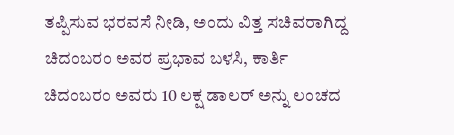ತಪ್ಪಿಸುವ ಭರವಸೆ ನೀಡಿ, ಅಂದು ವಿತ್ತ ಸಚಿವರಾಗಿದ್ದ ಚಿದಂಬರಂ ಅವರ ಪ್ರಭಾವ ಬಳಸಿ, ಕಾರ್ತಿ ಚಿದಂಬರಂ ಅವರು 10 ಲಕ್ಷ ಡಾಲರ್ ಅನ್ನು ಲಂಚದ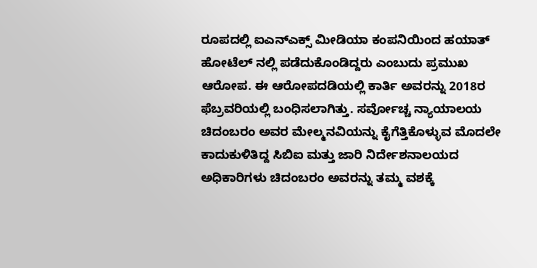ರೂಪದಲ್ಲಿ ಐಎನ್ಎಕ್ಸ್ ಮೀಡಿಯಾ ಕಂಪನಿಯಿಂದ ಹಯಾತ್ ಹೋಟೆಲ್ ನಲ್ಲಿ ಪಡೆದುಕೊಂಡಿದ್ದರು ಎಂಬುದು ಪ್ರಮುಖ ಆರೋಪ. ಈ ಆರೋಪದಡಿಯಲ್ಲಿ ಕಾರ್ತಿ ಅವರನ್ನು 2018ರ ಫೆಬ್ರವರಿಯಲ್ಲಿ ಬಂಧಿಸಲಾಗಿತ್ತು. ಸರ್ವೋಚ್ಚ ನ್ಯಾಯಾಲಯ ಚಿದಂಬರಂ ಅವರ ಮೇಲ್ಮನವಿಯನ್ನು ಕೈಗೆತ್ತಿಕೊಳ್ಳುವ ಮೊದಲೇ ಕಾದುಕುಳಿತಿದ್ದ ಸಿಬಿಐ ಮತ್ತು ಜಾರಿ ನಿರ್ದೇಶನಾಲಯದ ಅಧಿಕಾರಿಗಳು ಚಿದಂಬರಂ ಅವರನ್ನು ತಮ್ಮ ವಶಕ್ಕೆ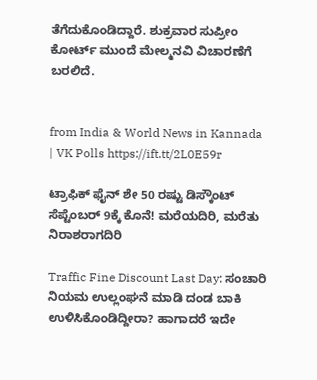ತೆಗೆದುಕೊಂಡಿದ್ದಾರೆ. ಶುಕ್ರವಾರ ಸುಪ್ರೀಂ ಕೋರ್ಟ್ ಮುಂದೆ ಮೇಲ್ಮನವಿ ವಿಚಾರಣೆಗೆ ಬರಲಿದೆ.


from India & World News in Kannada | VK Polls https://ift.tt/2L0E59r

ಟ್ರಾಫಿಕ್‌ ಫೈನ್‌ ಶೇ 50 ರಷ್ಟು ಡಿಸ್ಕೌಂಟ್‌ ಸೆಪ್ಟೆಂಬರ್‌ 9ಕ್ಕೆ ಕೊನೆ! ಮರೆಯದಿರಿ, ಮರೆತು ನಿರಾಶರಾಗದಿರಿ

Traffic Fine Discount Last Day: ಸಂಚಾರಿ ನಿಯಮ ಉಲ್ಲಂಘನೆ ಮಾಡಿ ದಂಡ ಬಾಕಿ ಉಳಿಸಿಕೊಂಡಿದ್ದೀರಾ? ಹಾಗಾದರೆ ಇದೇ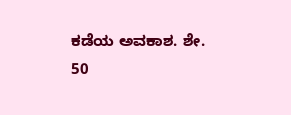ಕಡೆಯ ಅವಕಾಶ. ಶೇ. 50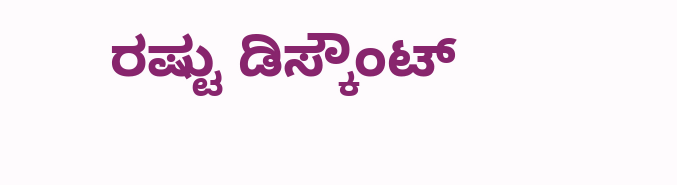ರಷ್ಟು ಡಿಸ್ಕೌಂಟ್‌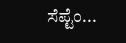ಸೆಪ್ಟೆಂ...